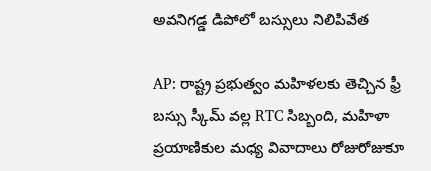అవనిగడ్డ డిపోలో బస్సులు నిలిపివేత

AP: రాష్ట్ర ప్రభుత్వం మహిళలకు తెచ్చిన ఫ్రీ బస్సు స్కీమ్ వల్ల RTC సిబ్బంది, మహిళా ప్రయాణికుల మధ్య వివాదాలు రోజురోజుకూ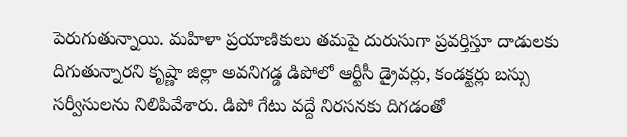పెరుగుతున్నాయి. మహిళా ప్రయాణికులు తమపై దురుసుగా ప్రవర్తిస్తూ దాడులకు దిగుతున్నారని కృష్ణా జిల్లా అవనిగడ్డ డిపోలో ఆర్టీసీ డ్రైవర్లు, కండక్టర్లు బస్సు సర్వీసులను నిలిపివేశారు. డిపో గేటు వద్దే నిరసనకు దిగడంతో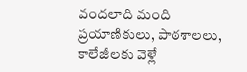వందలాది మంది ప్రయాణికులు, పాఠశాలలు, కాలేజీలకు వెళ్లే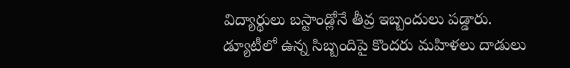విద్యార్థులు బస్టాండ్లోనే తీవ్ర ఇబ్బందులు పడ్డారు. డ్యూటీలో ఉన్న సిబ్బందిపై కొందరు మహిళలు దాడులు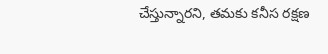చేస్తున్నారని, తమకు కనీస రక్షణ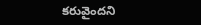కరువైందని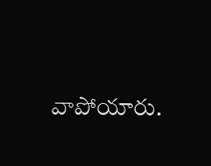వాపోయారు.